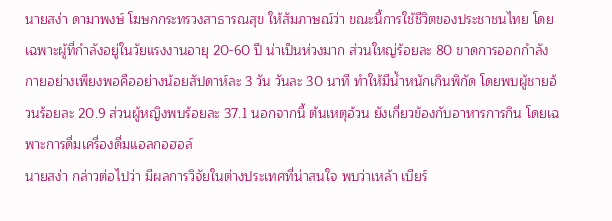นายสง่า ดามาพงษ์ โฆษกกระทรวงสาธารณสุข ให้สัมภาษณ์ว่า ขณะนี้การใช้ชีวิตของประชาชนไทย โดยเฉพาะผู้ที่กำลังอยู่ในวัยแรงงานอายุ 20-60 ปี น่าเป็นห่วงมาก ส่วนใหญ่ร้อยละ 80 ขาดการออกกำลังกายอย่างเพียงพอคืออย่างน้อยสัปดาห์ละ 3 วัน วันละ 30 นาที ทำให้มีน้ำหนักเกินพิกัด โดยพบผู้ชายอ้วนร้อยละ 20.9 ส่วนผู้หญิงพบร้อยละ 37.1 นอกจากนี้ ต้นเหตุอ้วน ยังเกี่ยวข้องกับอาหารการกิน โดยเฉพาะการดื่มเครื่องดื่มแอลกอฮอล์
นายสง่า กล่าวต่อไปว่า มีผลการวิจัยในต่างประเทศที่น่าสนใจ พบว่าเหล้า เบียร์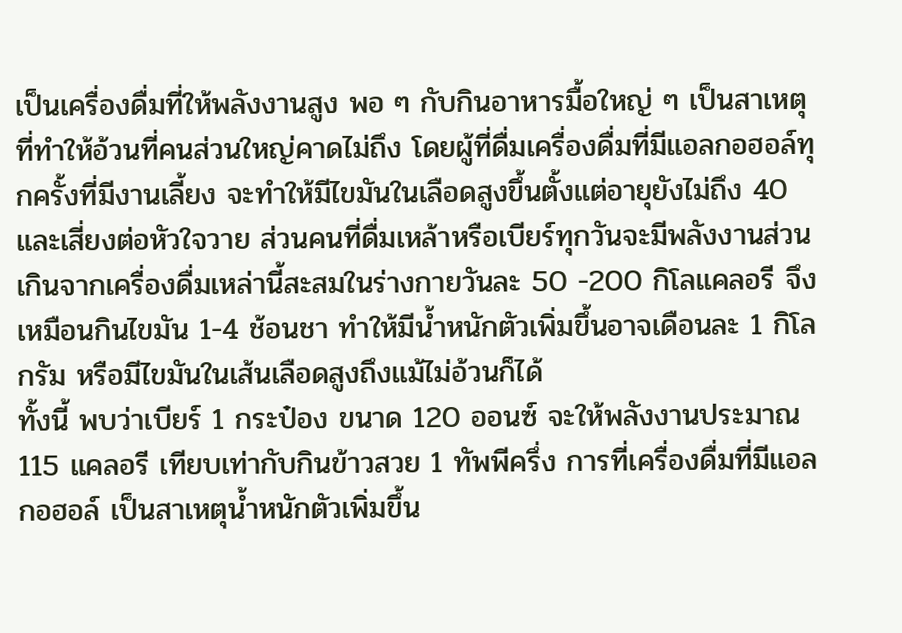เป็นเครื่องดื่มที่ให้พลังงานสูง พอ ๆ กับกินอาหารมื้อใหญ่ ๆ เป็นสาเหตุที่ทำให้อ้วนที่คนส่วนใหญ่คาดไม่ถึง โดยผู้ที่ดื่มเครื่องดื่มที่มีแอลกอฮอล์ทุกครั้งที่มีงานเลี้ยง จะทำให้มีไขมันในเลือดสูงขึ้นตั้งแต่อายุยังไม่ถึง 40 และเสี่ยงต่อหัวใจวาย ส่วนคนที่ดื่มเหล้าหรือเบียร์ทุกวันจะมีพลังงานส่วนเกินจากเครื่องดื่มเหล่านี้สะสมในร่างกายวันละ 50 -200 กิโลแคลอรี จึงเหมือนกินไขมัน 1-4 ช้อนชา ทำให้มีน้ำหนักตัวเพิ่มขึ้นอาจเดือนละ 1 กิโลกรัม หรือมีไขมันในเส้นเลือดสูงถึงแม้ไม่อ้วนก็ได้
ทั้งนี้ พบว่าเบียร์ 1 กระป๋อง ขนาด 120 ออนซ์ จะให้พลังงานประมาณ 115 แคลอรี เทียบเท่ากับกินข้าวสวย 1 ทัพพีครึ่ง การที่เครื่องดื่มที่มีแอลกอฮอล์ เป็นสาเหตุน้ำหนักตัวเพิ่มขึ้น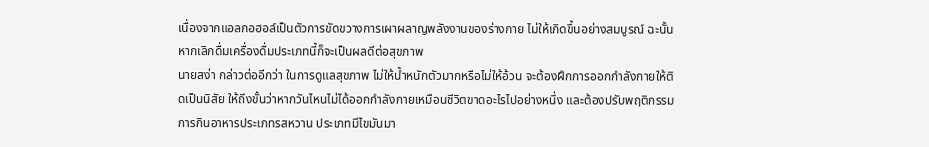เนื่องจากแอลกอฮอล์เป็นตัวการขัดขวางการเผาผลาญพลังงานของร่างกาย ไม่ให้เกิดขึ้นอย่างสมบูรณ์ ฉะนั้น หากเลิกดื่มเครื่องดื่มประเภทนี้ก็จะเป็นผลดีต่อสุขภาพ
นายสง่า กล่าวต่ออีกว่า ในการดูแลสุขภาพ ไม่ให้น้ำหนักตัวมากหรือไม่ให้อ้วน จะต้องฝึกการออกกำลังกายให้ติดเป็นนิสัย ให้ถึงขั้นว่าหากวันไหนไม่ได้ออกกำลังกายเหมือนชีวิตขาดอะไรไปอย่างหนึ่ง และต้องปรับพฤติกรรมการกินอาหารประเภทรสหวาน ประเภทมีไขมันมา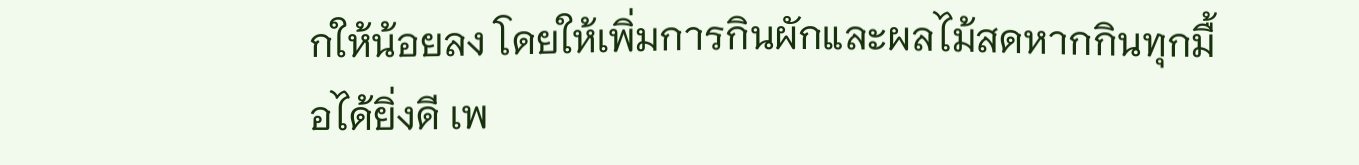กให้น้อยลง โดยให้เพิ่มการกินผักและผลไม้สดหากกินทุกมื้อได้ยิ่งดี เพ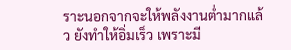ราะนอกจากจะให้พลังงานต่ำมากแล้ว ยังทำให้อิ่มเร็ว เพราะมี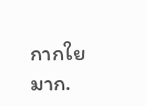กากใยมาก.